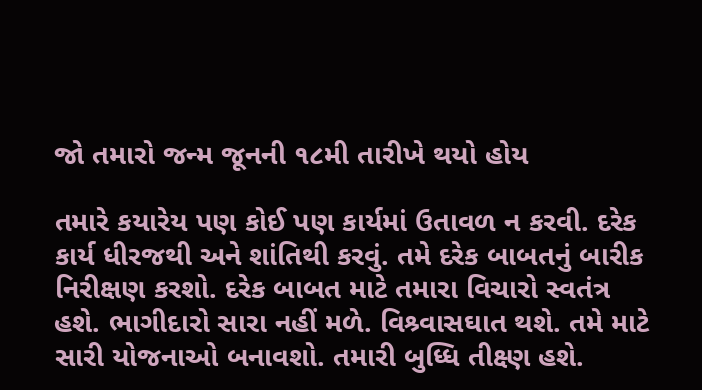જો તમારો જન્મ જૂનની ૧૮મી તારીખે થયો હોય

તમારે કયારેય પણ કોઈ પણ કાર્યમાં ઉતાવળ ન કરવી. દરેક કાર્ય ધીરજથી અને શાંતિથી કરવું. તમે દરેક બાબતનું બારીક નિરીક્ષણ કરશો. દરેક બાબત માટે તમારા વિચારો સ્વતંત્ર હશે. ભાગીદારો સારા નહીં મળે. વિશ્ર્વાસઘાત થશે. તમે માટે સારી યોજનાઓ બનાવશો. તમારી બુધ્ધિ તીક્ષ્ણ હશે.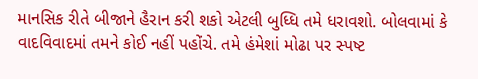માનસિક રીતે બીજાને હૈરાન કરી શકો એટલી બુધ્ધિ તમે ધરાવશો. બોલવામાં કે વાદવિવાદમાં તમને કોઈ નહીં પહોંચે. તમે હંમેશાં મોઢા પર સ્પષ્ટ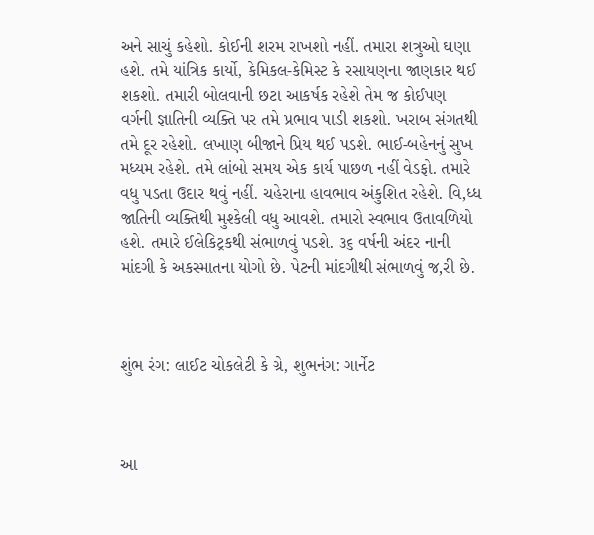અને સાચું કહેશો. કોઈની શરમ રાખશો નહીં. તમારા શત્રુઓ ઘણા હશે. તમે યાંત્રિક કાર્યો, કેમિકલ-કેમિસ્ટ કે રસાયણના જાણકાર થઈ શકશો. તમારી બોલવાની છટા આકર્ષક રહેશે તેમ જ કોઈપણ વર્ગની જ્ઞાતિની વ્યક્તિ પર તમે પ્રભાવ પાડી શકશો. ખરાબ સંગતથી તમે દૂર રહેશો. લખાણ બીજાને પ્રિય થઈ પડશે. ભાઈ-બહેનનું સુખ મધ્યમ રહેશે. તમે લાંબો સમય એક કાર્ય પાછળ નહીં વેડફો. તમારે વધુ પડતા ઉદાર થવું નહીં. ચહેરાના હાવભાવ અંકુશિત રહેશે. વિ‚ધ્ધ જાતિની વ્યક્તિથી મુશ્કેલી વધુ આવશે. તમારો સ્વભાવ ઉતાવળિયો હશે. તમારે ઈલેકિટ્રકથી સંભાળવું પડશે. ૩૬ વર્ષની અંદર નાની માંદગી કે અકસ્માતના યોગો છે. પેટની માંદગીથી સંભાળવું જ‚રી છે.



શુંભ રંગ: લાઈટ ચોકલેટી કે ગ્રે, શુભનંગ: ગાર્નેટ



આ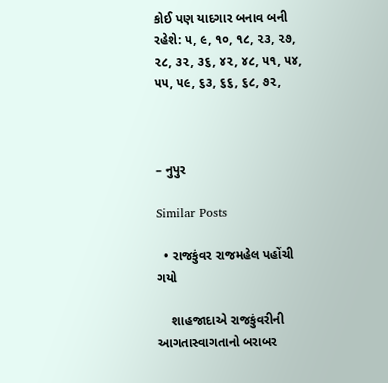કોઈ પણ યાદગાર બનાવ બની રહેશે: ૫, ૯, ૧૦, ૧૮, ૨૩, ૨૭, ૨૮, ૩૨, ૩૬, ૪૨, ૪૮, ૫૧, ૫૪, ૫૫, ૫૯, ૬૩, ૬૬, ૬૮, ૭૨,



– નુપુર

Similar Posts

  • રાજકુંવર રાજમહેલ પહોંચી ગયો

    શાહજાદાએ રાજકુંવરીની આગતાસ્વાગતાનો બરાબર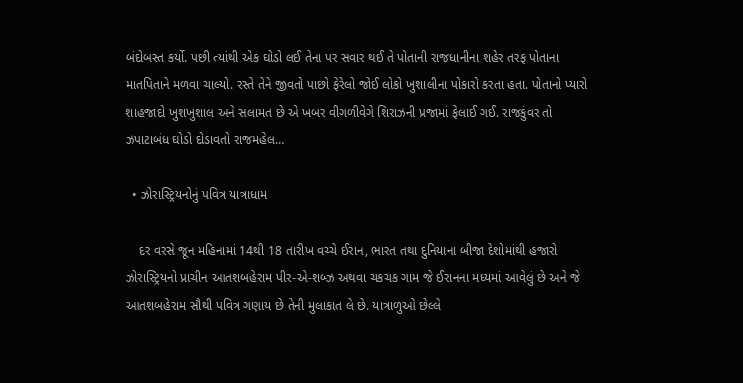બંદોબસ્ત કર્યો. પછી ત્યાંથી એક ઘોડો લઈ તેના પર સવાર થઈ તે પોતાની રાજધાનીના શહેર તરફ પોતાના માતપિતાને મળવા ચાલ્યો. રસ્તે તેને જીવતો પાછો ફેરેલો જોઈ લોકો ખુશાલીના પોકારો કરતા હતા. પોતાનો પ્યારો શાહજાદો ખુશખુશાલ અને સલામત છે એ ખબર વીગળીવેગે શિરાઝની પ્રજામાં ફેલાઈ ગઈ. રાજકુંવર તો ઝપાટાબંધ ઘોડો દોડાવતો રાજમહેલ…

  • ઝોરાસ્ટ્રિયનોનું પવિત્ર યાત્રાધામ

    દર વરસે જૂન મહિનામાં 14થી 18 તારીખ વચ્ચે ઈરાન, ભારત તથા દુનિયાના બીજા દેશોમાંથી હજારો ઝોરાસ્ટ્રિયનો પ્રાચીન આતશબહેરામ પીર-એ-શબ્ઝ અથવા ચકચક ગામ જે ઈરાનના મધ્યમાં આવેલું છે અને જે આતશબહેરામ સૌથી પવિત્ર ગણાય છે તેની મુલાકાત લે છે. યાત્રાળુઓ છેલ્લે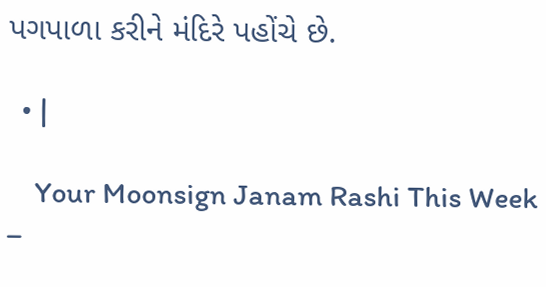પગપાળા કરીને મંદિરે પહોંચે છે.

  • |

    Your Moonsign Janam Rashi This Week –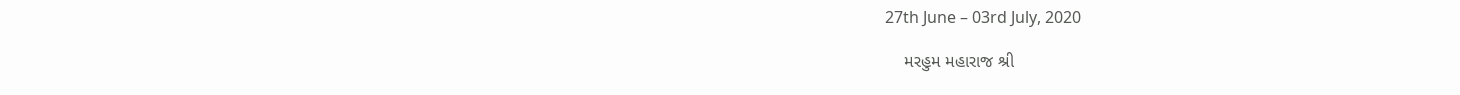27th June – 03rd July, 2020

    મરહુમ મહારાજ શ્રી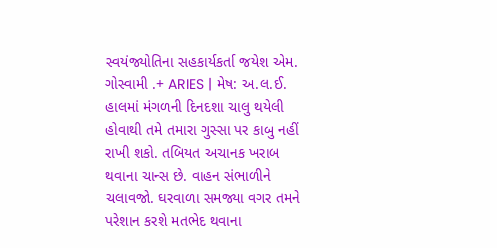સ્વયંજ્યોતિના સહકાર્યકર્તા જયેશ એમ. ગોસ્વામી .+ ARIES | મેષ: અ.લ.ઈ. હાલમાં મંગળની દિનદશા ચાલુ થયેલી  હોવાથી તમે તમારા ગુસ્સા પર કાબુ નહીં રાખી શકો. તબિયત અચાનક ખરાબ થવાના ચાન્સ છે. વાહન સંભાળીને ચલાવજો. ઘરવાળા સમજ્યા વગર તમને પરેશાન કરશે મતભેદ થવાના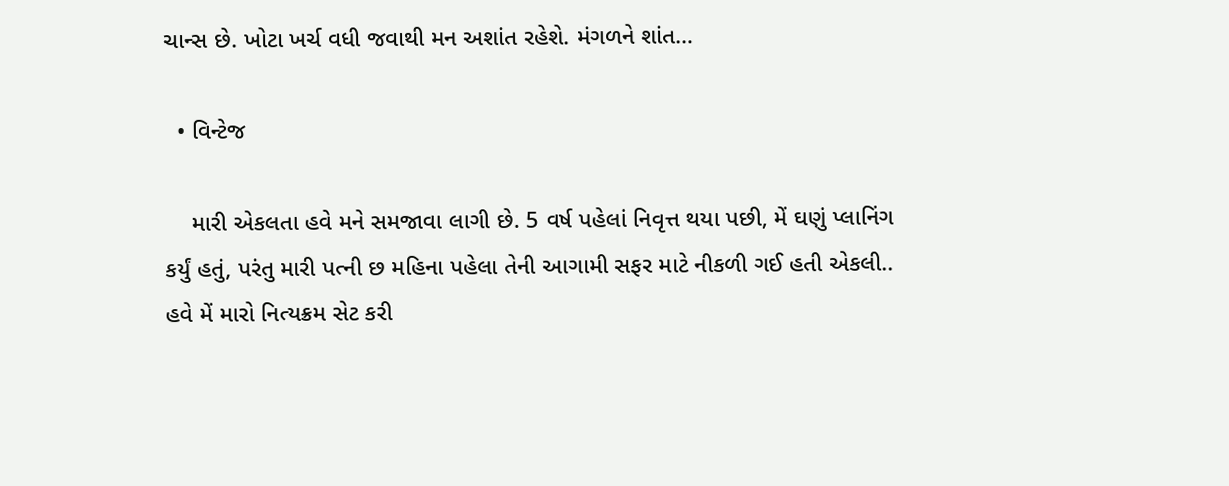ચાન્સ છે. ખોટા ખર્ચ વધી જવાથી મન અશાંત રહેશે. મંગળને શાંત…

  • વિન્ટેજ

    મારી એકલતા હવે મને સમજાવા લાગી છે. 5 વર્ષ પહેલાં નિવૃત્ત થયા પછી, મેં ઘણું પ્લાનિંગ કર્યું હતું, પરંતુ મારી પત્ની છ મહિના પહેલા તેની આગામી સફર માટે નીકળી ગઈ હતી એકલી.. હવે મેં મારો નિત્યક્રમ સેટ કરી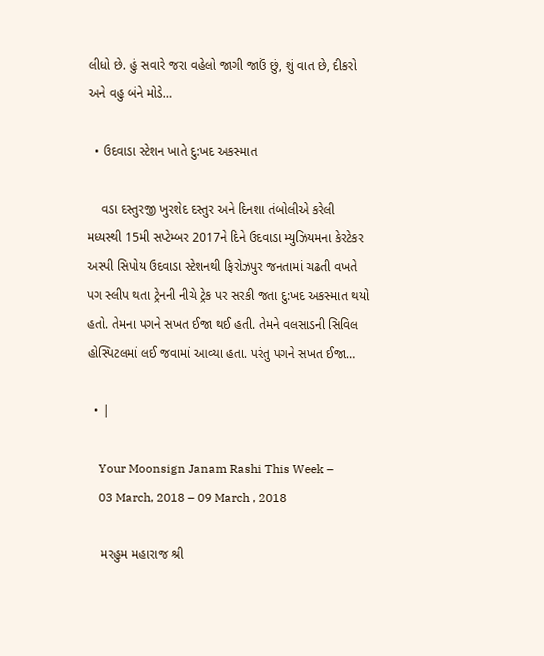લીધો છે. હું સવારે જરા વહેલો જાગી જાઉં છું, શું વાત છે, દીકરો અને વહુ બંને મોડે…

  • ઉદવાડા સ્ટેશન ખાતે દુ:ખદ અકસ્માત

    વડા દસ્તુરજી ખુરશેદ દસ્તુર અને દિનશા તંબોલીએ કરેલી મધ્યસ્થી 15મી સપ્ટેમ્બર 2017ને દિને ઉદવાડા મ્યુઝિયમના કેરટેકર અસ્પી સિપોય ઉદવાડા સ્ટેશનથી ફિરોઝપુર જનતામાં ચઢતી વખતે પગ સ્લીપ થતા ટ્રેનની નીચે ટ્રેક પર સરકી જતા દુ:ખદ અકસ્માત થયો હતો. તેમના પગને સખત ઈજા થઈ હતી. તેમને વલસાડની સિવિલ હોસ્પિટલમાં લઈ જવામાં આવ્યા હતા. પરંતુ પગને સખત ઈજા…

  • |

    Your Moonsign Janam Rashi This Week –
    03 March, 2018 – 09 March , 2018

    મરહુમ મહારાજ શ્રી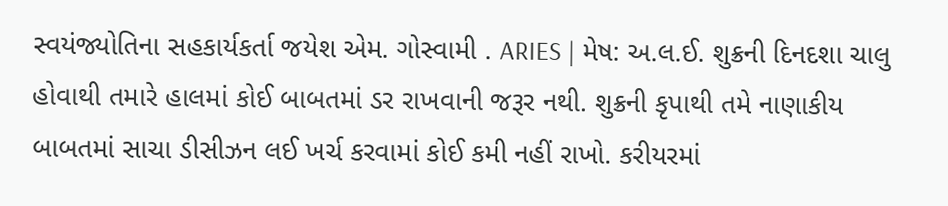સ્વયંજ્યોતિના સહકાર્યકર્તા જયેશ એમ. ગોસ્વામી . ARIES | મેષ: અ.લ.ઈ. શુક્રની દિનદશા ચાલુ હોવાથી તમારે હાલમાં કોઈ બાબતમાં ડર રાખવાની જરૂર નથી. શુક્રની કૃપાથી તમે નાણાકીય બાબતમાં સાચા ડીસીઝન લઈ ખર્ચ કરવામાં કોઈ કમી નહીં રાખો. કરીયરમાં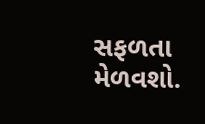સફળતા મેળવશો.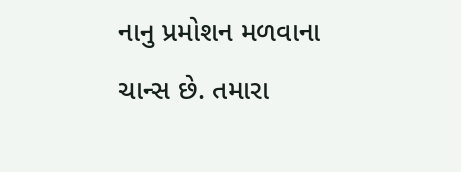નાનુ પ્રમોશન મળવાના ચાન્સ છે. તમારા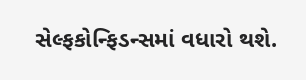સેલ્ફકોન્ફિડન્સમાં વધારો થશે.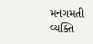મનગમતી વ્યક્તિ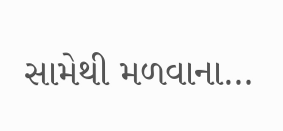સામેથી મળવાના…